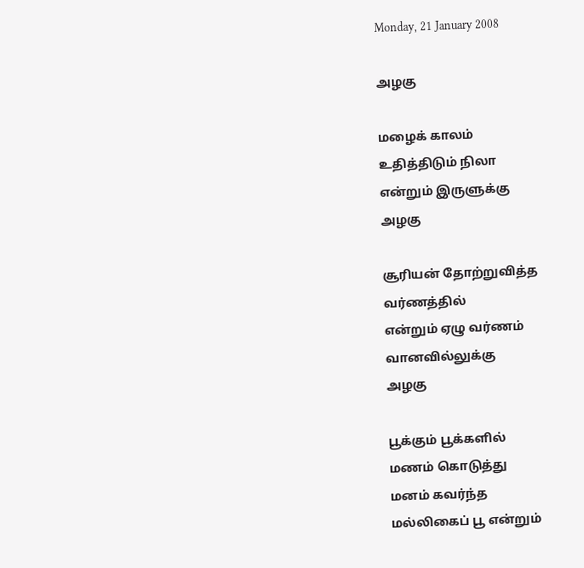Monday, 21 January 2008

அழகு

மழைக் காலம்
உதித்திடும் நிலா
என்றும் இருளுக்கு
அழகு

சூரியன் தோற்றுவித்த
வர்ணத்தில்
என்றும் ஏழு வர்ணம்
வானவில்லுக்கு
அழகு

பூக்கும் பூக்களில்
மணம் கொடுத்து
மனம் கவர்ந்த
மல்லிகைப் பூ என்றும்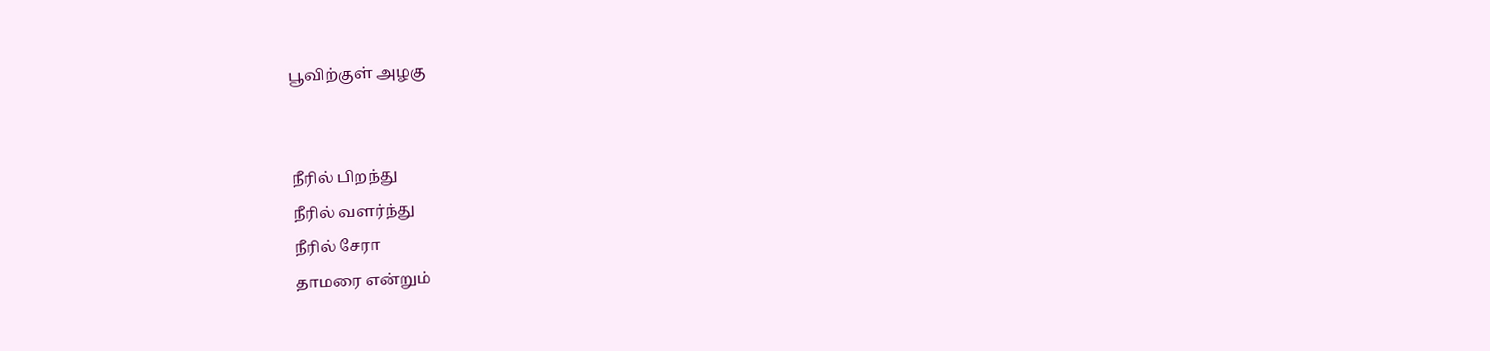பூவிற்குள் அழகு


நீரில் பிறந்து
நீரில் வளர்ந்து
நீரில் சேரா
தாமரை என்றும்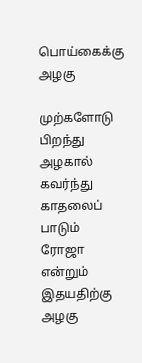பொய்கைக்கு அழகு

முற்களோடு பிறந்து
அழகால் கவர்ந்து
காதலைப் பாடும்
ரோஜா என்றும் இதயதிற்கு
அழகு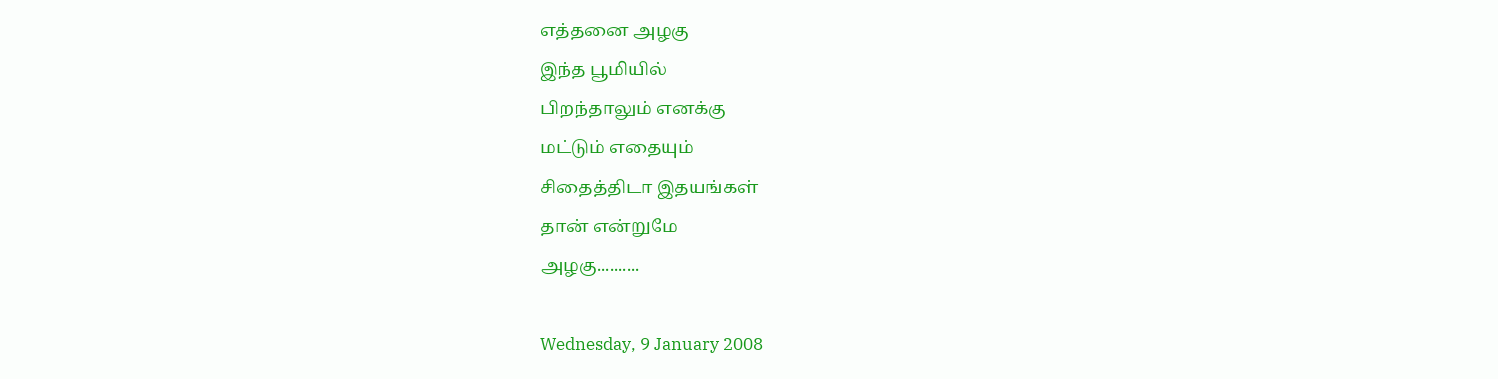எத்தனை அழகு
இந்த பூமியில்
பிறந்தாலும் எனக்கு
மட்டும் எதையும்
சிதைத்திடா இதயங்கள்
தான் என்றுமே
அழகு..........

Wednesday, 9 January 2008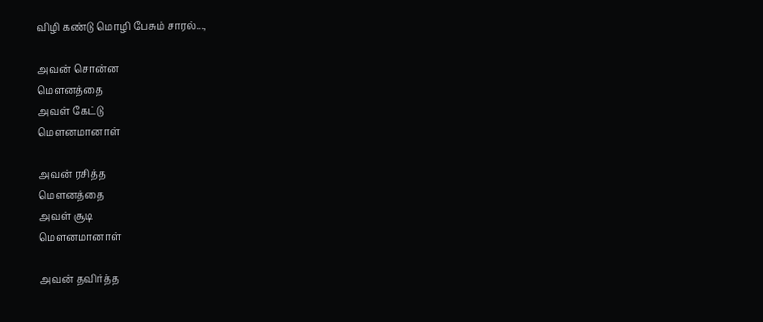விழி கண்டு மொழி பேசும் சாரல்...,

அவன் சொன்ன
மெளனத்தை
அவள் கேட்டு
மெளனமானாள்

அவன் ரசித்த
மெளனத்தை
அவள் சூடி
மெளனமானாள்

அவன் தவிர்த்த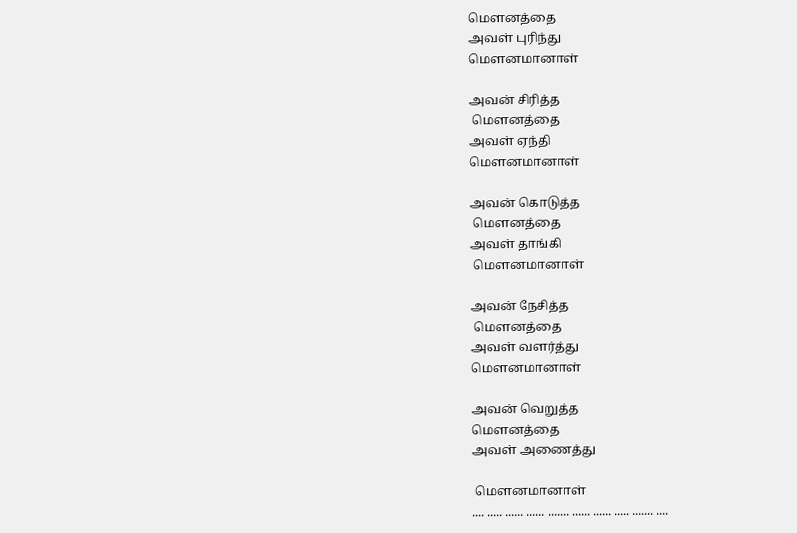மெளனத்தை
அவள் புரிந்து
மெளனமானாள்

அவன் சிரித்த
 மெளனத்தை
அவள் ஏந்தி
மெளனமானாள்

அவன் கொடுத்த
 மெளனத்தை
அவள் தாங்கி
 மெளனமானாள்

அவன் நேசித்த
 மெளனத்தை
அவள் வளர்த்து
மெளனமானாள்

அவன் வெறுத்த
மெளனத்தை
அவள் அணைத்து

 மெளனமானாள்
.... ..... ...... ...... ....... ...... ...... ..... ....... ....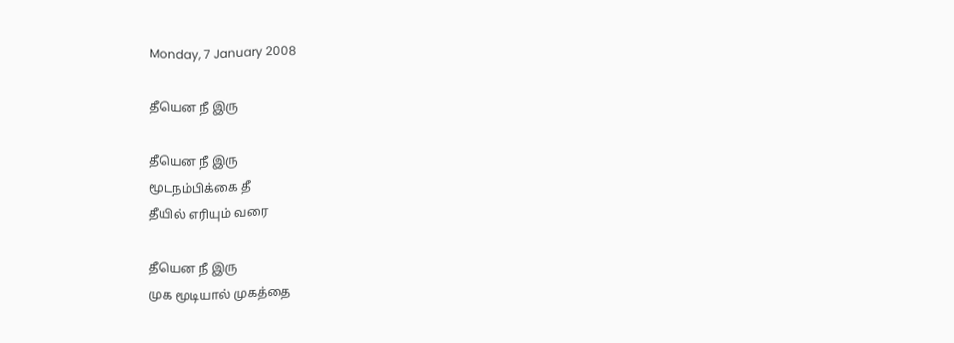Monday, 7 January 2008

தீயென நீ இரு

தீயென நீ இரு
மூடநம்பிக்கை தீ
தீயில் எரியும் வரை

தீயென நீ இரு
முக மூடியால் முகத்தை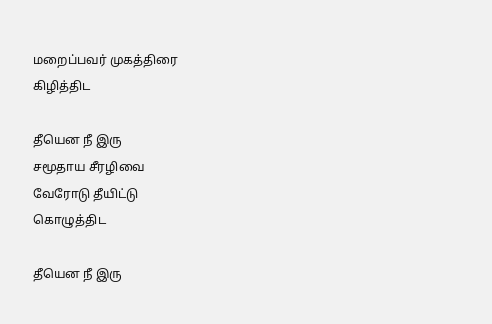மறைப்பவர் முகத்திரை
கிழித்திட

தீயென நீ இரு
சமூதாய சீரழிவை
வேரோடு தீயிட்டு
கொழுத்திட

தீயென நீ இரு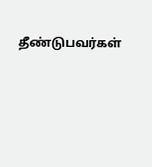தீண்டுபவர்கள்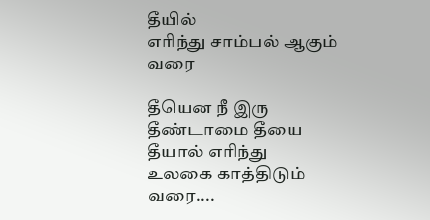தீயில்
எரிந்து சாம்பல் ஆகும்
வரை

தீயென நீ இரு
தீண்டாமை தீயை
தீயால் எரிந்து
உலகை காத்திடும்
வரை....